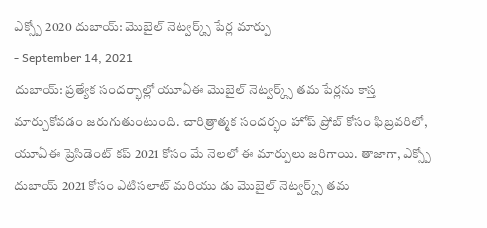ఎక్స్పో 2020 దుబాయ్: మొబైల్ నెట్వర్క్స్ పేర్ల మార్పు
- September 14, 2021
దుబాయ్: ప్రత్యేక సందర్భాల్లో యూఏఈ మొబైల్ నెట్వర్క్స్ తమ పేర్లను కాస్త మార్చుకోవడం జరుగుతుంటుంది. చారిత్రాత్మక సందర్భం హోప్ ప్రోబ్ కోసం ఫిబ్రవరిలో, యూఏఈ ప్రెసిడెంట్ కప్ 2021 కోసం మే నెలలో ఈ మార్పులు జరిగాయి. తాజాగా, ఎక్స్పో దుబాయ్ 2021 కోసం ఎటిసలాట్ మరియు డు మొబైల్ నెట్వర్క్స్ తమ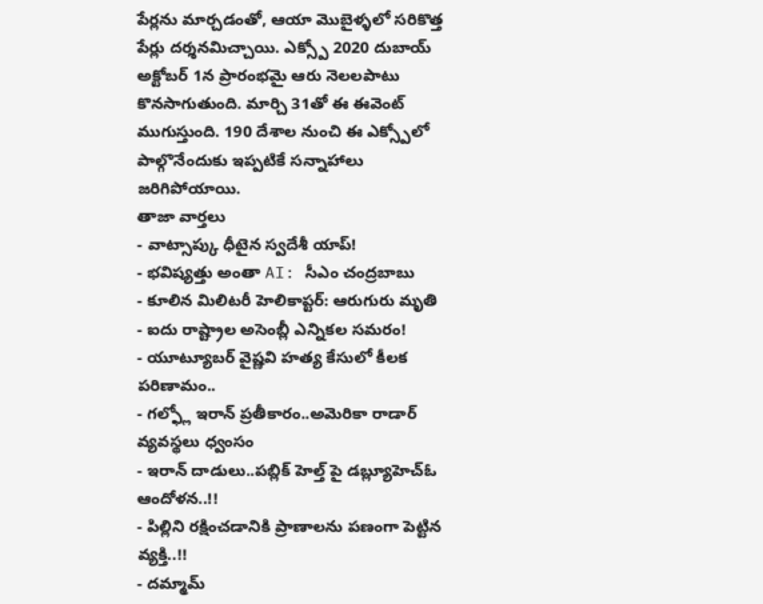పేర్లను మార్చడంతో, ఆయా మొబైళ్ళలో సరికొత్త పేర్లు దర్శనమిచ్చాయి. ఎక్స్పో 2020 దుబాయ్ అక్టోబర్ 1న ప్రారంభమై ఆరు నెలలపాటు కొనసాగుతుంది. మార్చి 31తో ఈ ఈవెంట్ ముగుస్తుంది. 190 దేశాల నుంచి ఈ ఎక్స్పోలో పాల్గొనేందుకు ఇప్పటికే సన్నాహాలు జరిగిపోయాయి.
తాజా వార్తలు
- వాట్సాప్కు ధీటైన స్వదేశీ యాప్!
- భవిష్యత్తు అంతా AI: సీఎం చంద్రబాబు
- కూలిన మిలిటరీ హెలికాప్టర్: ఆరుగురు మృతి
- ఐదు రాష్ట్రాల అసెంబ్లీ ఎన్నికల సమరం!
- యూట్యూబర్ వైష్ణవి హత్య కేసులో కీలక పరిణామం..
- గల్ఫ్లో ఇరాన్ ప్రతీకారం..అమెరికా రాడార్ వ్యవస్థలు ధ్వంసం
- ఇరాన్ దాడులు..పబ్లిక్ హెల్త్ పై డబ్ల్యూహెచ్ఓ ఆందోళన..!!
- పిల్లిని రక్షించడానికి ప్రాణాలను పణంగా పెట్టిన వ్యక్తి..!!
- దమ్మామ్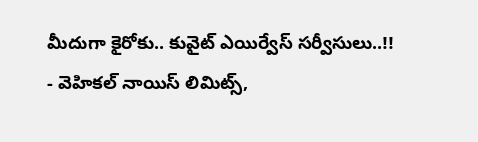మీదుగా కైరోకు.. కువైట్ ఎయిర్వేస్ సర్వీసులు..!!
- వెహికల్ నాయిస్ లిమిట్స్,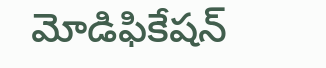మోడిఫికేషన్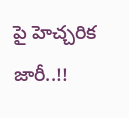పై హెచ్చరిక జారీ..!!